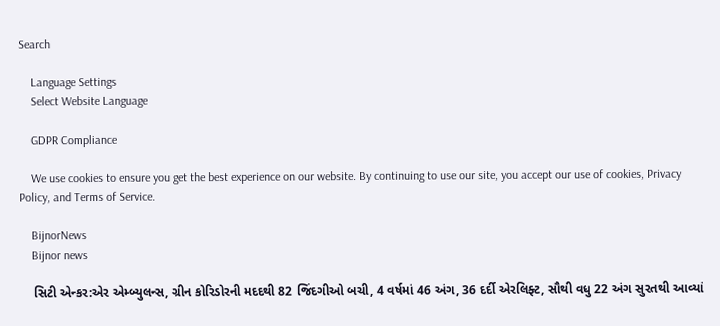Search

    Language Settings
    Select Website Language

    GDPR Compliance

    We use cookies to ensure you get the best experience on our website. By continuing to use our site, you accept our use of cookies, Privacy Policy, and Terms of Service.

    BijnorNews
    Bijnor news

    સિટી એન્કર:એર એમ્બ્યુલન્સ, ગ્રીન કોરિડોરની મદદથી 82 જિંદગીઓ બચી, 4 વર્ષમાં 46 અંગ, 36 દર્દી એરલિફ્ટ, સૌથી વધુ 22 અંગ સુરતથી આવ્યાં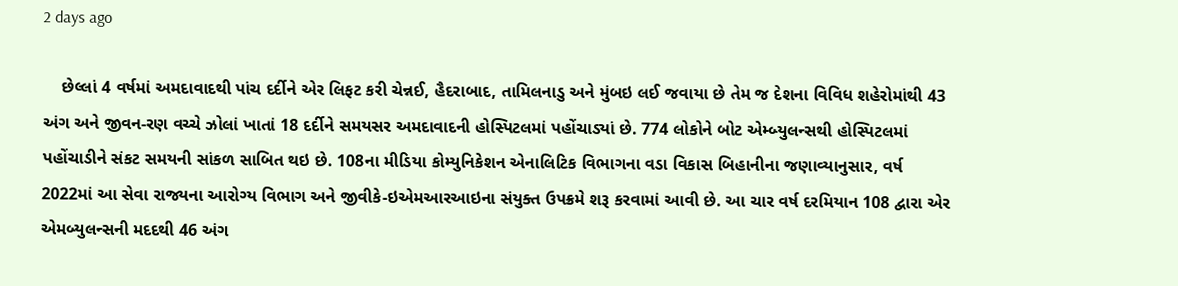2 days ago

    છેલ્લાં 4 વર્ષમાં અમદાવાદથી પાંચ દર્દીને એર લિફટ કરી ચેન્નઈ, હૈદરાબાદ, તામિલનાડુ અને મુંબઇ લઈ જવાયા છે તેમ જ દેશના વિવિધ શહેરોમાંથી 43 અંગ અને જીવન-રણ વચ્ચે ઝોલાં ખાતાં 18 દર્દીને સમયસર અમદાવાદની હોસ્પિટલમાં પહોંચાડ્યાં છે. 774 લોકોને બોટ એમ્બ્યુલન્સથી હોસ્પિટલમાં પહોંચાડીને સંકટ સમયની સાંકળ સાબિત થઇ છે. 108ના મીડિયા કોમ્યુનિકેશન એનાલિટિક વિભાગના વડા વિકાસ બિહાનીના જણાવ્યાનુસાર, વર્ષ 2022માં આ સેવા રાજ્યના આરોગ્ય વિભાગ અને જીવીકે-ઇએમઆરઆઇના સંયુક્ત ઉપક્રમે શરૂ કરવામાં આવી છે. આ ચાર વર્ષ દરમિયાન 108 દ્વારા એર એમબ્યુલન્સની મદદથી 46 અંગ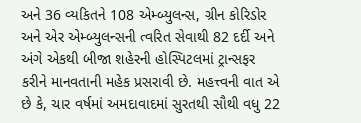અને 36 વ્યકિતને 108 એમ્બ્યુલન્સ, ગ્રીન કોરિડોર અને એર એમ્બ્યુલન્સની ત્વરિત સેવાથી 82 દર્દી અને અંગે એકથી બીજા શહેરની હોસ્પિટલમાં ટ્રાન્સફર કરીને માનવતાની મહેક પ્રસરાવી છે. મહત્ત્વની વાત એ છે કે, ચાર વર્ષમાં અમદાવાદમાં સુરતથી સૌથી વધુ 22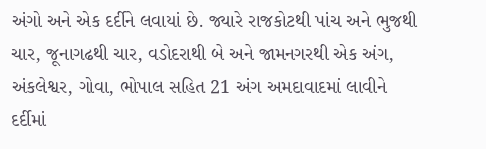અંગો અને એક દર્દીને લવાયાં છે. જ્યારે રાજકોટથી પાંચ અને ભુજથી ચાર, જૂનાગઢથી ચાર, વડોદરાથી બે અને જામનગરથી એક અંગ, અંકલેશ્વર, ગોવા, ભોપાલ સહિત 21 અંગ અમદાવાદમાં લાવીને દર્દીમાં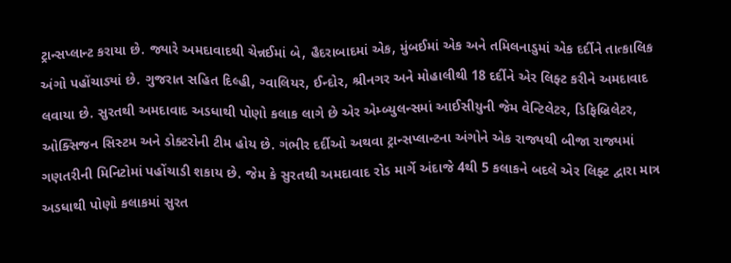ટ્રાન્સપ્લાન્ટ કરાયા છે. જ્યારે અમદાવાદથી ચેન્નઈમાં બે, હૈદરાબાદમાં એક, મુંબઈમાં એક અને તમિલનાડુમાં એક દર્દીને તાત્કાલિક અંગો પહોંચાડ્યાં છે. ગુજરાત સહિત દિલ્હી, ગ્વાલિયર, ઈન્દોર, શ્રીનગર અને મોહાલીથી 18 દર્દીને એર લિ‌ફ્ટ કરીને અમદાવાદ લવાયા છે. સુરતથી અમદાવાદ અડધાથી પોણો કલાક લાગે છે એર એમ્બ્યુલન્સમાં આઈસીયુની જેમ વેન્ટિલેટર, ડિફિબ્રિલેટર, ઓક્સિજન સિસ્ટમ અને ડોક્ટરોની ટીમ હોય છે. ગંભીર દર્દીઓ અથવા ટ્રાન્સપ્લાન્ટના અંગોને એક રાજ્યથી બીજા રાજ્યમાં ગણતરીની મિનિટોમાં પહોંચાડી શકાય છે. જેમ કે સુરતથી અમદાવાદ રોડ માર્ગે અંદાજે 4થી 5 કલાકને બદલે એર લિફ્ટ દ્વારા માત્ર અડધાથી પોણો કલાકમાં સુરત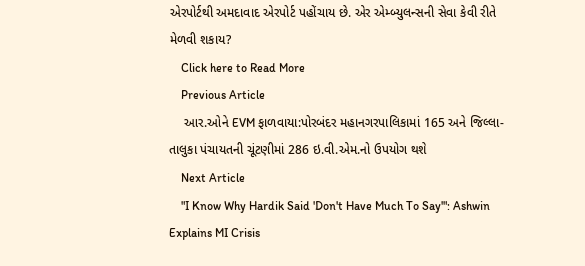એરપોર્ટથી અમદાવાદ એરપોર્ટ પહોંચાય છે. એર એમ્બ્યુલન્સની સેવા કેવી રીતે મેળવી શકાય?
    Click here to Read More
    Previous Article
    આર.ઓને EVM ફાળવાયા:પોરબંદર મહાનગરપાલિકામાં 165 અને જિલ્લા-તાલુકા પંચાયતની ચૂંટણીમાં 286 ઇ.વી.એમ.નો ઉપયોગ થશે
    Next Article
    "I Know Why Hardik Said 'Don't Have Much To Say'": Ashwin Explains MI Crisis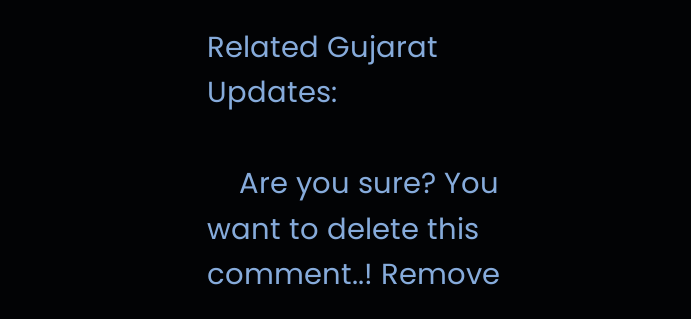Related Gujarat Updates:

    Are you sure? You want to delete this comment..! Remove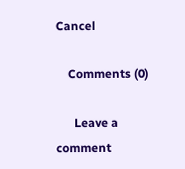Cancel

    Comments (0)

      Leave a comment